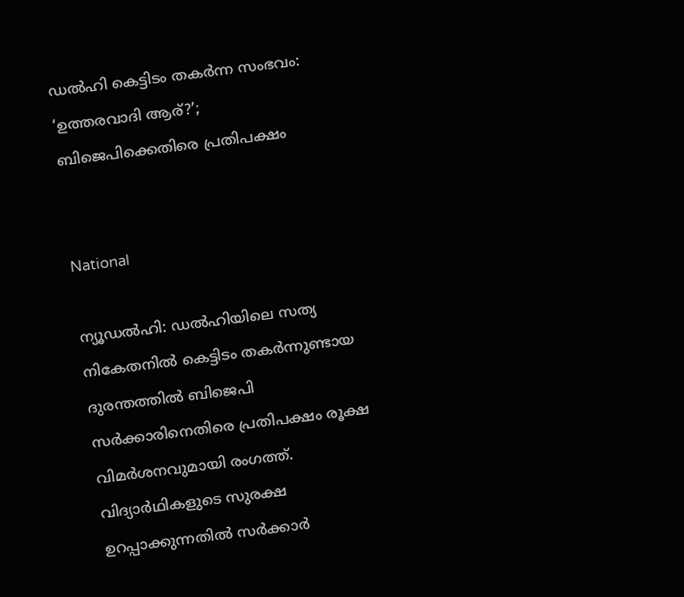ഡൽഹി കെട്ടിടം തകർന്ന സംഭവം: ‘ഉത്തരവാദി ആര്?’; ബിജെപിക്കെതിരെ പ്രതിപക്ഷം


National

ന്യൂഡൽഹി: ഡൽഹിയിലെ സത്യ നികേതനിൽ കെട്ടിടം തകർന്നുണ്ടായ ദുരന്തത്തിൽ ബിജെപി സർക്കാരിനെതിരെ പ്രതിപക്ഷം രൂക്ഷ വിമർശനവുമായി രംഗത്ത്. വിദ്യാർഥികളുടെ സുരക്ഷ ഉറപ്പാക്കുന്നതിൽ സർക്കാർ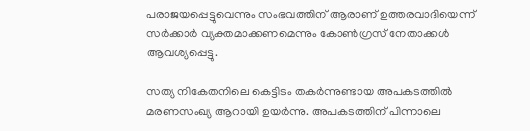പരാജയപ്പെട്ടുവെന്നും സംഭവത്തിന് ആരാണ് ഉത്തരവാദിയെന്ന് സർക്കാർ വ്യക്തമാക്കണമെന്നും കോൺഗ്രസ് നേതാക്കൾ ആവശ്യപ്പെട്ടു.

സത്യ നികേതനിലെ കെട്ടിടം തകർന്നുണ്ടായ അപകടത്തിൽ മരണസംഖ്യ ആറായി ഉയർന്നു. അപകടത്തിന് പിന്നാലെ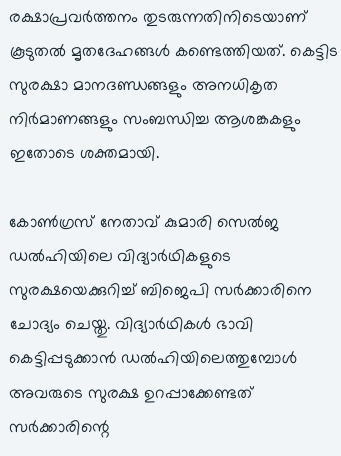രക്ഷാപ്രവർത്തനം തുടരുന്നതിനിടെയാണ് കൂടുതൽ മൃതദേഹങ്ങൾ കണ്ടെത്തിയത്. കെട്ടിട സുരക്ഷാ മാനദണ്ഡങ്ങളും അനധികൃത നിർമാണങ്ങളും സംബന്ധിച്ച ആശങ്കകളും ഇതോടെ ശക്തമായി.

കോൺഗ്രസ് നേതാവ് കുമാരി സെൽജ ഡൽഹിയിലെ വിദ്യാർഥികളുടെ സുരക്ഷയെക്കുറിച്ച് ബിജെപി സർക്കാരിനെ ചോദ്യം ചെയ്തു. വിദ്യാർഥികൾ ഭാവി കെട്ടിപ്പടുക്കാൻ ഡൽഹിയിലെത്തുമ്പോൾ അവരുടെ സുരക്ഷ ഉറപ്പാക്കേണ്ടത് സർക്കാരിന്റെ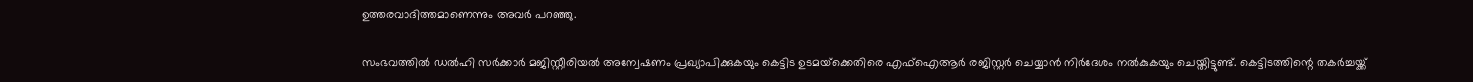ഉത്തരവാദിത്തമാണെന്നും അവർ പറഞ്ഞു.

സംഭവത്തിൽ ഡൽഹി സർക്കാർ മജിസ്റ്റീരിയൽ അന്വേഷണം പ്രഖ്യാപിക്കുകയും കെട്ടിട ഉടമയ്‌ക്കെതിരെ എഫ്ഐആർ രജിസ്റ്റർ ചെയ്യാൻ നിർദേശം നൽകുകയും ചെയ്തിട്ടുണ്ട്. കെട്ടിടത്തിന്റെ തകർച്ചയ്ക്ക്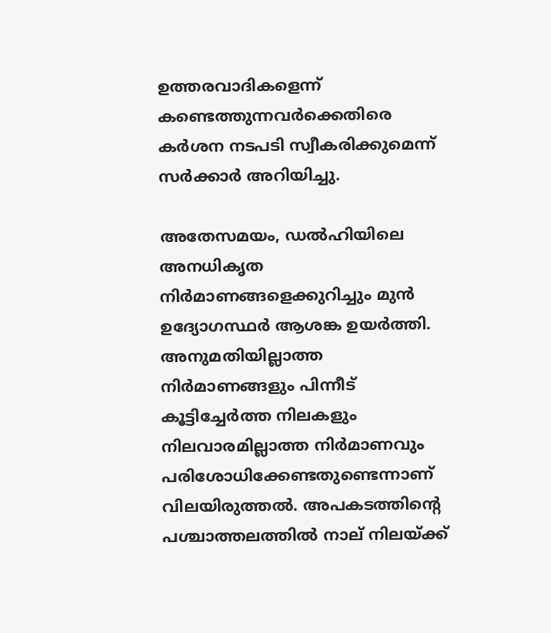ഉത്തരവാദികളെന്ന് കണ്ടെത്തുന്നവർക്കെതിരെ കർശന നടപടി സ്വീകരിക്കുമെന്ന് സർക്കാർ അറിയിച്ചു.

അതേസമയം, ഡൽഹിയിലെ അനധികൃത നിർമാണങ്ങളെക്കുറിച്ചും മുൻ ഉദ്യോഗസ്ഥർ ആശങ്ക ഉയർത്തി. അനുമതിയില്ലാത്ത നിർമാണങ്ങളും പിന്നീട് കൂട്ടിച്ചേർത്ത നിലകളും നിലവാരമില്ലാത്ത നിർമാണവും പരിശോധിക്കേണ്ടതുണ്ടെന്നാണ് വിലയിരുത്തൽ. അപകടത്തിന്റെ പശ്ചാത്തലത്തിൽ നാല് നിലയ്ക്ക്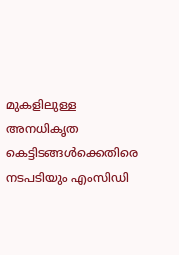മുകളിലുള്ള അനധികൃത കെട്ടിടങ്ങൾക്കെതിരെ നടപടിയും എംസിഡി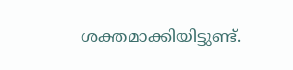ശക്തമാക്കിയിട്ടുണ്ട്.